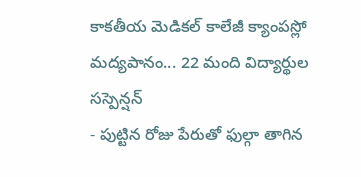కాకతీయ మెడికల్ కాలేజీ క్యాంపస్లో మద్యపానం... 22 మంది విద్యార్థుల సస్పెన్షన్
- పుట్టిన రోజు పేరుతో ఫుల్గా తాగిన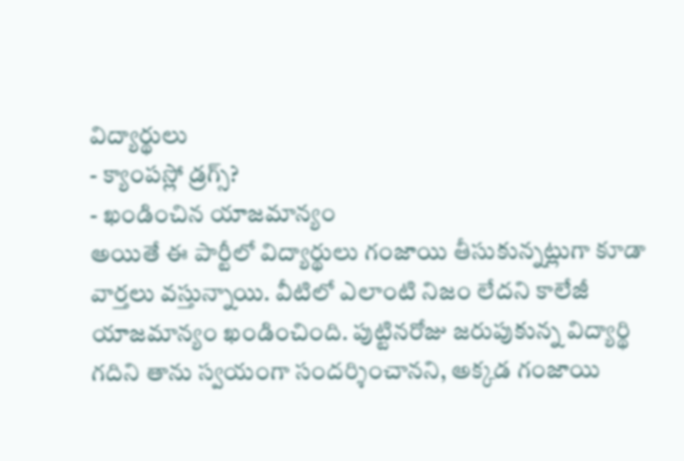విద్యార్థులు
- క్యాంపస్లో డ్రగ్స్?
- ఖండించిన యాజమాన్యం
అయితే ఈ పార్టీలో విద్యార్థులు గంజాయి తీసుకున్నట్లుగా కూడా వార్తలు వస్తున్నాయి. వీటిలో ఎలాంటి నిజం లేదని కాలేజీ యాజమాన్యం ఖండించింది. పుట్టినరోజు జరుపుకున్న విద్యార్థి గదిని తాను స్వయంగా సందర్శించానని, అక్కడ గంజాయి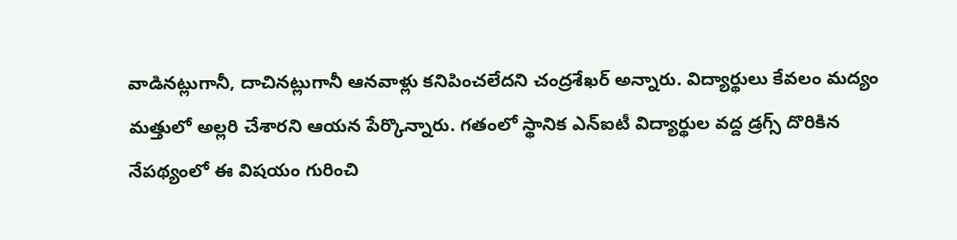వాడినట్లుగానీ, దాచినట్లుగానీ ఆనవాళ్లు కనిపించలేదని చంద్రశేఖర్ అన్నారు. విద్యార్థులు కేవలం మద్యం మత్తులో అల్లరి చేశారని ఆయన పేర్కొన్నారు. గతంలో స్థానిక ఎన్ఐటీ విద్యార్థుల వద్ద డ్రగ్స్ దొరికిన నేపథ్యంలో ఈ విషయం గురించి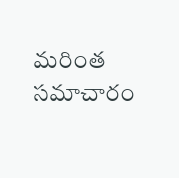మరింత సమాచారం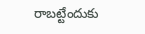రాబట్టేందుకు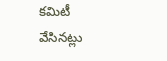కమిటీ వేసినట్లు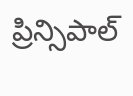ప్రిన్సిపాల్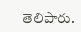తెలిపారు.